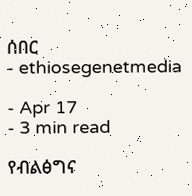ሰበር
- ethiosegenetmedia

- Apr 17
- 3 min read

የብልፅግና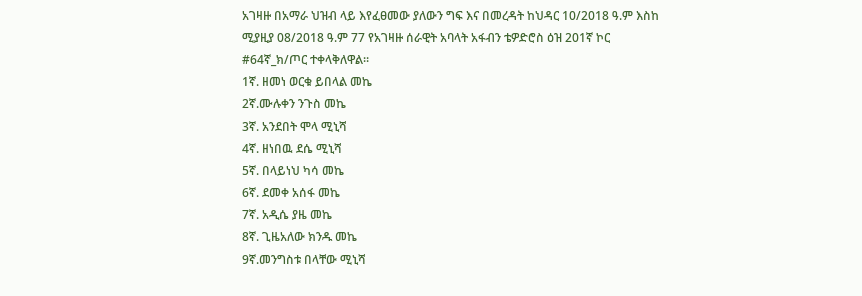አገዛዙ በአማራ ህዝብ ላይ እየፈፀመው ያለውን ግፍ እና በመረዳት ከህዳር 10/2018 ዓ.ም እስከ ሚያዚያ 08/2018 ዓ.ም 77 የአገዛዙ ሰራዊት አባላት አፋብን ቴዎድሮስ ዕዝ 201ኛ ኮር #64ኛ_ክ/ጦር ተቀላቅለዋል።
1ኛ. ዘመነ ወርቁ ይበላል መኬ
2ኛ.ሙሉቀን ንጉስ መኬ
3ኛ. አንደበት ሞላ ሚኒሻ
4ኛ. ዘነበዉ ደሴ ሚኒሻ
5ኛ. በላይነህ ካሳ መኬ
6ኛ. ደመቀ አሰፋ መኬ
7ኛ. አዲሴ ያዜ መኬ
8ኛ. ጊዜአለው ክንዱ መኬ
9ኛ.መንግስቱ በላቸው ሚኒሻ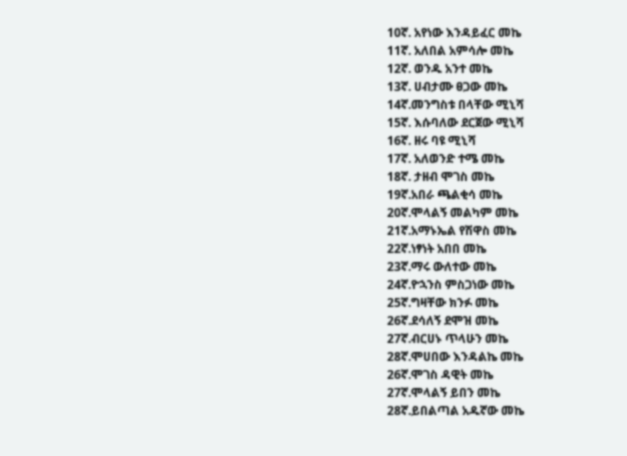10ኛ. አየነው እንዳይፈር መኬ
11ኛ. አለበል አምሳሎ መኬ
12ኛ. ወንዱ አንተ መኬ
13ኛ. ሀብታሙ ፀጋው መኬ
14ኛ.መንግስቱ በላቸው ሚኒሻ
15ኛ. እሱባለው ደርጀው ሚኒሻ
16ኛ. ዘሩ ባዩ ሚኒሻ
17ኛ. አለወንድ ተሜ መኬ
18ኛ. ታዘብ ሞገስ መኬ
19ኛ.አበራ ጫልቂሳ መኬ
20ኛ.ሞላልኝ መልካም መኬ
21ኛ.አማኑኤል የሽዋስ መኬ
22ኛ.ነፃነት አበበ መኬ
23ኛ.ማሩ ውለተው መኬ
24ኛ.ዮኋንስ ምስጋነው መኬ
25ኛ.ግዛቸው ክንፉ መኬ
26ኛ.ደሳለኝ ደሞዝ መኬ
27ኛ.ብርሀኑ ጥላሁን መኬ
28ኛ.ሞሀበው እንዳልኬ መኬ
26ኛ.ሞገስ ዳዊት መኬ
27ኛ.ሞላልኝ ይበን መኬ
28ኛ.ይበልጣል አዱኛው መኬ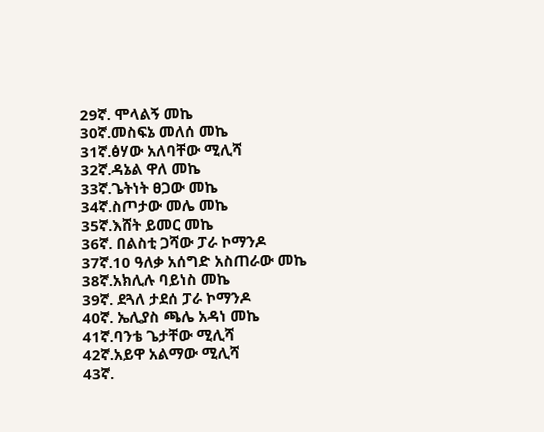29ኛ. ሞላልኝ መኬ
30ኛ.መስፍኔ መለሰ መኬ
31ኛ.ፅሃው አለባቸው ሚሊሻ
32ኛ.ዳኔል ዋለ መኬ
33ኛ.ጌትነት ፀጋው መኬ
34ኛ.ስጦታው መሌ መኬ
35ኛ.እሸት ይመር መኬ
36ኛ. በልስቲ ጋሻው ፓራ ኮማንዶ
37ኛ.10 ዓለቃ አሰግድ አስጠራው መኬ
38ኛ.አክሊሉ ባይነስ መኬ
39ኛ. ደጓለ ታደሰ ፓራ ኮማንዶ
40ኛ. ኤሊያስ ጫሌ አዳነ መኬ
41ኛ.ባንቴ ጌታቸው ሚሊሻ
42ኛ.አይዋ አልማው ሚሊሻ
43ኛ.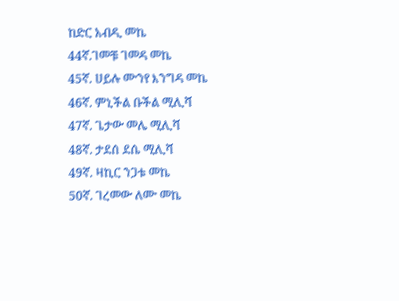ከድር አብዲ መኬ
44ኛ.ገመቹ ገመዳ መኬ
45ኛ. ሀይሉ ሙንየ እንግዳ መኬ
46ኛ. ምኒችል ቡችል ሚሊሻ
47ኛ. ጌታው መሌ ሚሊሻ
48ኛ. ታደሰ ደሴ ሚሊሻ
49ኛ. ዛኪር ንጋቱ መኬ
50ኛ. ገረመው ለሙ መኬ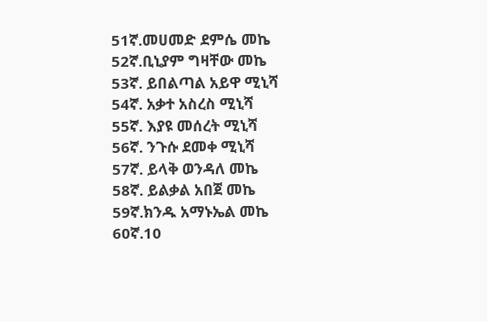51ኛ.መሀመድ ደምሴ መኬ
52ኛ.ቢኒያም ግዛቸው መኬ
53ኛ. ይበልጣል አይዋ ሚኒሻ
54ኛ. አቃተ አስረስ ሚኒሻ
55ኛ. እያዩ መሰረት ሚኒሻ
56ኛ. ንጉሱ ደመቀ ሚኒሻ
57ኛ. ይላቅ ወንዳለ መኬ
58ኛ. ይልቃል አበጀ መኬ
59ኛ.ክንዱ አማኑኤል መኬ
60ኛ.10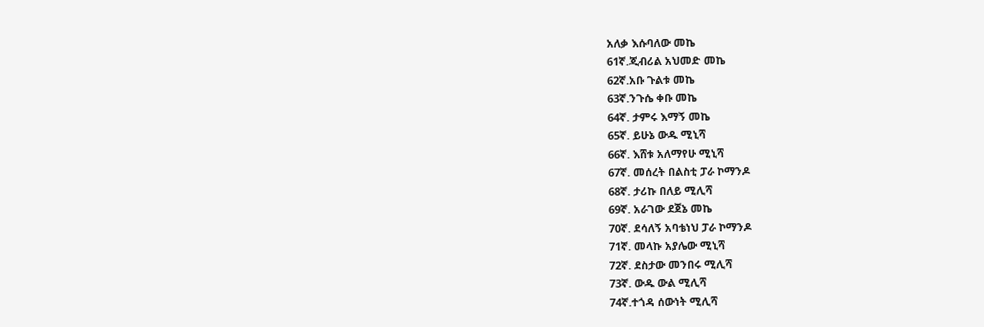አለቃ እሱባለው መኬ
61ኛ.ጂብሪል አህመድ መኬ
62ኛ.አቡ ጉልቱ መኬ
63ኛ.ንጉሴ ቀቡ መኬ
64ኛ. ታምሩ እማኝ መኬ
65ኛ. ይሁኔ ውዱ ሚኒሻ
66ኛ. እሸቱ አለማየሁ ሚኒሻ
67ኛ. መሰረት በልስቲ ፓራ ኮማንዶ
68ኛ. ታሪኩ በለይ ሚሊሻ
69ኛ. አራገው ደጀኔ መኬ
70ኛ. ደሳለኝ አባቴነህ ፓራ ኮማንዶ
71ኛ. መላኩ አያሌው ሚኒሻ
72ኛ. ደስታው መንበሩ ሚሊሻ
73ኛ. ውዱ ውል ሚሊሻ
74ኛ.ተጎዳ ሰውነት ሚሊሻ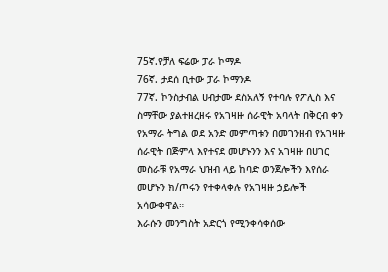75ኛ.የቻለ ፍሬው ፓራ ኮማዶ
76ኛ. ታደሰ ቢተው ፓራ ኮማንዶ
77ኛ. ኮንስታብል ሀብታሙ ደስአለኝ የተባሉ የፖሊስ እና ስማቸው ያልተዘረዘሩ የአገዛዙ ሰራዊት አባላት በቅርብ ቀን የአማራ ትግል ወደ አንድ መምጣቱን በመገንዘብ የአገዛዙ ሰራዊት በጅምላ እየተናደ መሆኑንን እና አገዛዙ በሀገር መስራቹ የአማራ ህዝብ ላይ ከባድ ወንጀሎችን እየሰራ መሆኑን ክ/ጦሩን የተቀላቀሉ የአገዛዙ ኃይሎች አሳውቀዋል።
እራሱን መንግስት አድርጎ የሚንቀሳቀሰው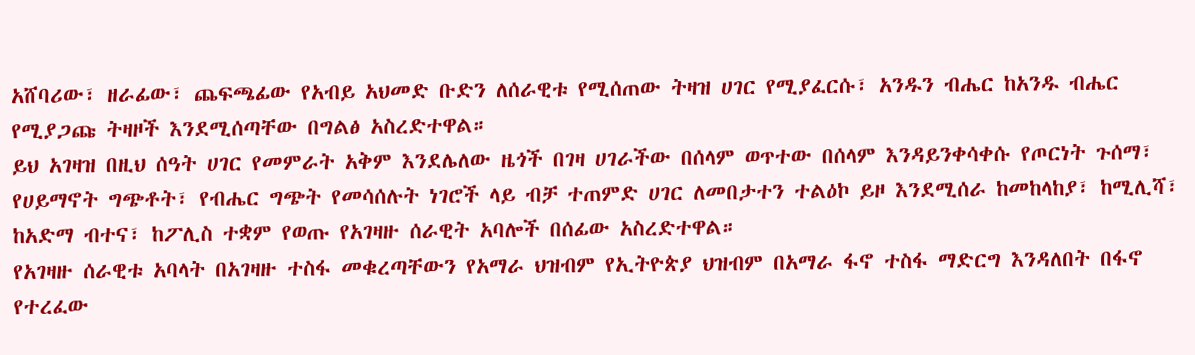አሸባሪው፣ ዘራፊው፣ ጨፍጫፊው የአብይ አህመድ ቡድን ለሰራዊቱ የሚሰጠው ትዛዝ ሀገር የሚያፈርሱ፣ አንዱን ብሔር ከአንዱ ብሔር የሚያጋጩ ትዛዞች እንደሚሰጣቸው በግልፅ አስረድተዋል።
ይህ አገዛዝ በዚህ ሰዓት ሀገር የመምራት አቅም እንደሌለው ዜጎች በገዛ ሀገራችው በሰላም ወጥተው በሰላም እንዳይንቀሳቀሱ የጦርነት ጉሰማ፣ የሀይማኖት ግጭቶት፣ የብሔር ግጭት የመሳሰሉት ነገሮች ላይ ብቻ ተጠምድ ሀገር ለመበታተን ተልዕኮ ይዞ እንደሚሰራ ከመከላከያ፣ ከሚሊሻ፣ ከአድማ ብተና፣ ከፖሊስ ተቋም የወጡ የአገዛዙ ሰራዊት አባሎች በሰፊው አስረድተዋል።
የአገዛዙ ሰራዊቱ አባላት በአገዛዙ ተስፋ መቁረጣቸውን የአማራ ህዝብም የኢትዮጵያ ህዝብም በአማራ ፋኖ ተስፋ ማድርግ እንዳለበት በፋኖ የተረፈው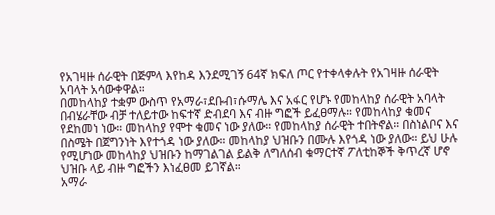የአገዛዙ ሰራዊት በጅምላ እየከዳ እንደሚገኝ 64ኛ ክፍለ ጦር የተቀላቀሉት የአገዛዙ ሰራዊት አባላት አሳውቀዋል።
በመከላከያ ተቋም ውስጥ የአማራ፣ደቡብ፣ሱማሌ እና አፋር የሆኑ የመከላከያ ሰራዊት አባላት በብሄራቸው ብቻ ተለይተው ከፍተኛ ድብደባ እና ብዙ ግፎች ይፈፀማሉ። የመከላከያ ቁመና የደከመነ ነው። መከላከያ የሞተ ቁመና ነው ያለው። የመከላከያ ሰራዊት ተበትኖል። በስነልቦና እና በስሜት በጀግንነት እየተጎዳ ነው ያለው። መከላከያ ህዝቡን በሙሉ እየጎዳ ነው ያለው። ይህ ሁሉ የሚሆነው መከላከያ ህዝቡን ከማገልገል ይልቅ ለግለሰብ ቁማርተኛ ፖለቲከኞች ቅጥረኛ ሆኖ ህዝቡ ላይ ብዙ ግፎችን እነፈፀመ ይገኛል።
አማራ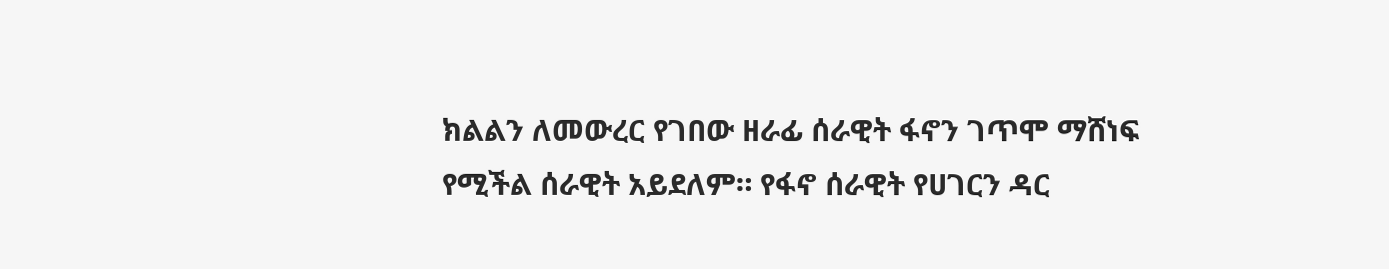ክልልን ለመውረር የገበው ዘራፊ ሰራዊት ፋኖን ገጥሞ ማሸነፍ የሚችል ሰራዊት አይደለም። የፋኖ ሰራዊት የሀገርን ዳር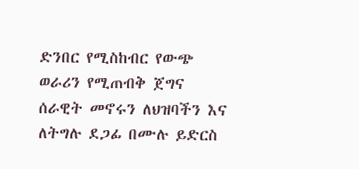ድንበር የሚስከብር የውጭ ወራሪን የሚጠብቅ ጀግና ሰራዊት መኖሩን ለህዝባችን እና ለትግሉ ደጋፊ በሙሉ ይድርስ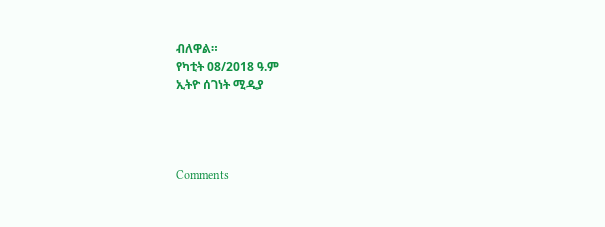ብለዋል።
የካቲት 08/2018 ዓ.ም
ኢትዮ ሰገነት ሚዲያ




Comments